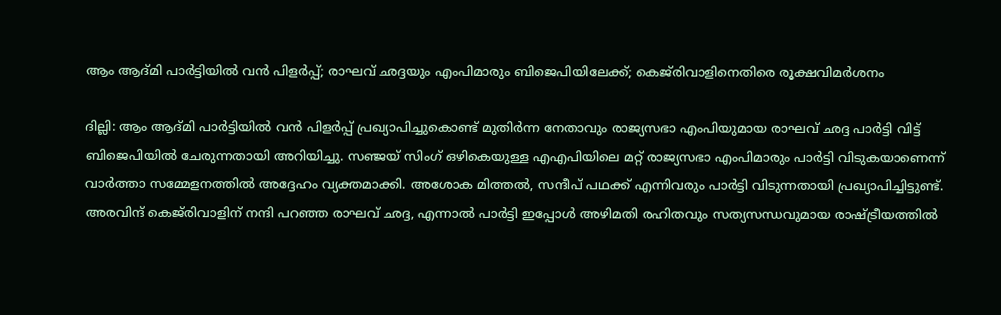ആം ആദ്മി പാർട്ടിയിൽ വൻ പിളർപ്പ്; രാഘവ് ഛദ്ദയും എംപിമാരും ബിജെപിയിലേക്ക്; കെജ്‌രിവാളിനെതിരെ രൂക്ഷവിമർശനം

ദില്ലി: ആം ആദ്മി പാർട്ടിയിൽ വൻ പിളർപ്പ് പ്രഖ്യാപിച്ചുകൊണ്ട് മുതിർന്ന നേതാവും രാജ്യസഭാ എംപിയുമായ രാഘവ് ഛദ്ദ പാർട്ടി വിട്ട് ബിജെപിയിൽ ചേരുന്നതായി അറിയിച്ചു. സഞ്ജയ് സിംഗ് ഒഴികെയുള്ള എഎപിയിലെ മറ്റ് രാജ്യസഭാ എംപിമാരും പാർട്ടി വിടുകയാണെന്ന് വാർത്താ സമ്മേളനത്തിൽ അദ്ദേഹം വ്യക്തമാക്കി. അശോക മിത്തൽ, സന്ദീപ് പഥക്ക് എന്നിവരും പാർട്ടി വിടുന്നതായി പ്രഖ്യാപിച്ചിട്ടുണ്ട്. അരവിന്ദ് കെജ്‌രിവാളിന് നന്ദി പറഞ്ഞ രാഘവ് ഛദ്ദ, എന്നാൽ പാർട്ടി ഇപ്പോൾ അഴിമതി രഹിതവും സത്യസന്ധവുമായ രാഷ്ട്രീയത്തിൽ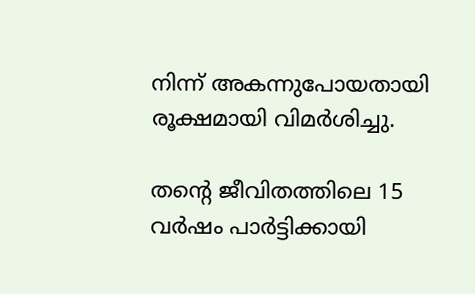നിന്ന് അകന്നുപോയതായി രൂക്ഷമായി വിമർശിച്ചു.

തന്റെ ജീവിതത്തിലെ 15 വർഷം പാർട്ടിക്കായി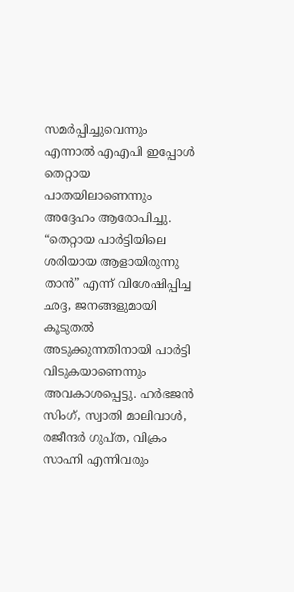സമർപ്പിച്ചുവെന്നും എന്നാൽ എഎപി ഇപ്പോൾ തെറ്റായ പാതയിലാണെന്നും അദ്ദേഹം ആരോപിച്ചു. “തെറ്റായ പാർട്ടിയിലെ ശരിയായ ആളായിരുന്നു താൻ” എന്ന് വിശേഷിപ്പിച്ച ഛദ്ദ, ജനങ്ങളുമായി കൂടുതൽ അടുക്കുന്നതിനായി പാർട്ടി വിടുകയാണെന്നും അവകാശപ്പെട്ടു. ഹർഭജൻ സിംഗ്, സ്വാതി മാലിവാൾ, രജീന്ദർ ഗുപ്ത, വിക്രം സാഹ്നി എന്നിവരും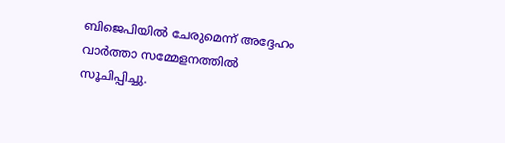ബിജെപിയിൽ ചേരുമെന്ന് അദ്ദേഹം വാർത്താ സമ്മേളനത്തിൽ സൂചിപ്പിച്ചു.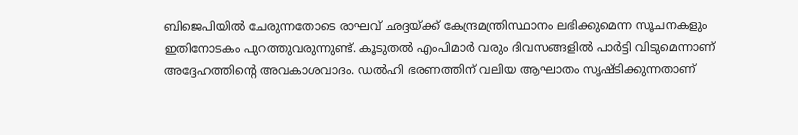ബിജെപിയിൽ ചേരുന്നതോടെ രാഘവ് ഛദ്ദയ്ക്ക് കേന്ദ്രമന്ത്രിസ്ഥാനം ലഭിക്കുമെന്ന സൂചനകളും ഇതിനോടകം പുറത്തുവരുന്നുണ്ട്. കൂടുതൽ എംപിമാർ വരും ദിവസങ്ങളിൽ പാർട്ടി വിടുമെന്നാണ് അദ്ദേഹത്തിന്റെ അവകാശവാദം. ഡൽഹി ഭരണത്തിന് വലിയ ആഘാതം സൃഷ്ടിക്കുന്നതാണ്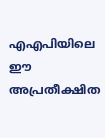എഎപിയിലെ ഈ അപ്രതീക്ഷിത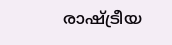രാഷ്ട്രീയ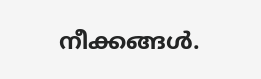നീക്കങ്ങൾ.